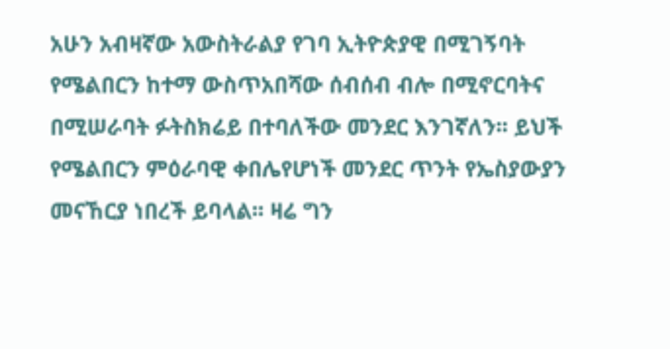አሁን አብዛኛው አውስትራልያ የገባ ኢትዮጵያዊ በሚገኝባት የሜልበርን ከተማ ውስጥአበሻው ሰብሰብ ብሎ በሚኖርባትና በሚሠራባት ፉትስክሬይ በተባለችው መንደር እንገኛለን፡፡ ይህች የሜልበርን ምዕራባዊ ቀበሌየሆነች መንደር ጥንት የኤስያውያን መናኸርያ ነበረች ይባላል፡፡ ዛሬ ግን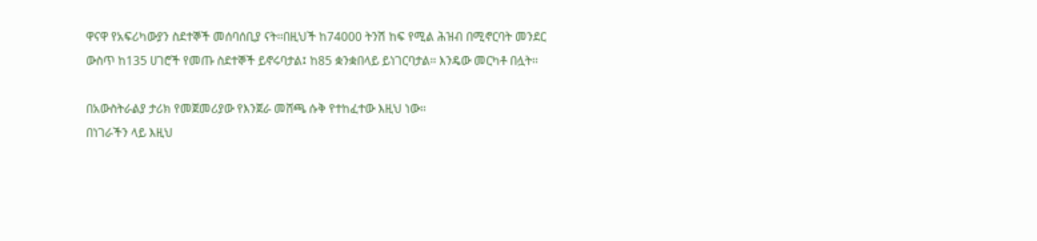ዋናዋ የአፍሪካውያን ስደተኞች መሰባሰቢያ ናት፡፡በዚህች ከ74000 ትንሽ ከፍ የሚል ሕዝብ በሚኖርባት መንደር ውስጥ ከ135 ሀገሮች የመጡ ስደተኞች ይኖሩባታል፤ ከ85 ቋንቋበላይ ይነገርባታል፡፡ እንዴው መርካቶ በሏት፡፡

በአውስትራልያ ታሪክ የመጀመሪያው የእንጀራ መሸጫ ሱቅ የተከፈተው እዚህ ነው፡፡
በነገራችን ላይ እዚህ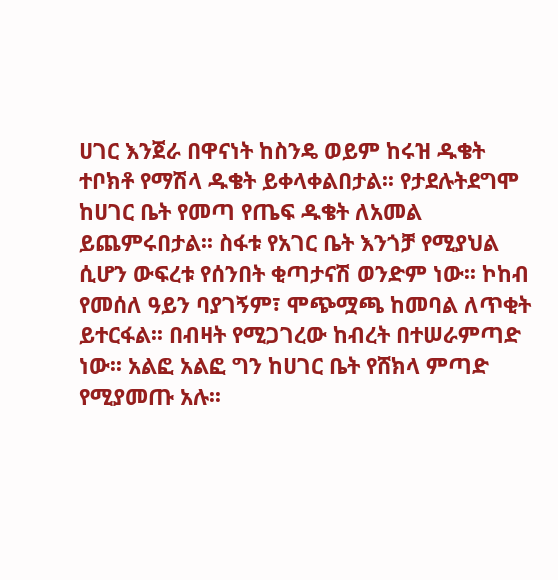ሀገር እንጀራ በዋናነት ከስንዴ ወይም ከሩዝ ዱቄት ተቦክቶ የማሽላ ዱቄት ይቀላቀልበታል፡፡ የታደሉትደግሞ ከሀገር ቤት የመጣ የጤፍ ዱቄት ለአመል ይጨምሩበታል፡፡ ስፋቱ የአገር ቤት እንጎቻ የሚያህል ሲሆን ውፍረቱ የሰንበት ቂጣታናሽ ወንድም ነው፡፡ ኮከብ የመሰለ ዓይን ባያገኝም፣ ሞጭሟጫ ከመባል ለጥቂት ይተርፋል፡፡ በብዛት የሚጋገረው ከብረት በተሠራምጣድ ነው፡፡ አልፎ አልፎ ግን ከሀገር ቤት የሸክላ ምጣድ የሚያመጡ አሉ፡፡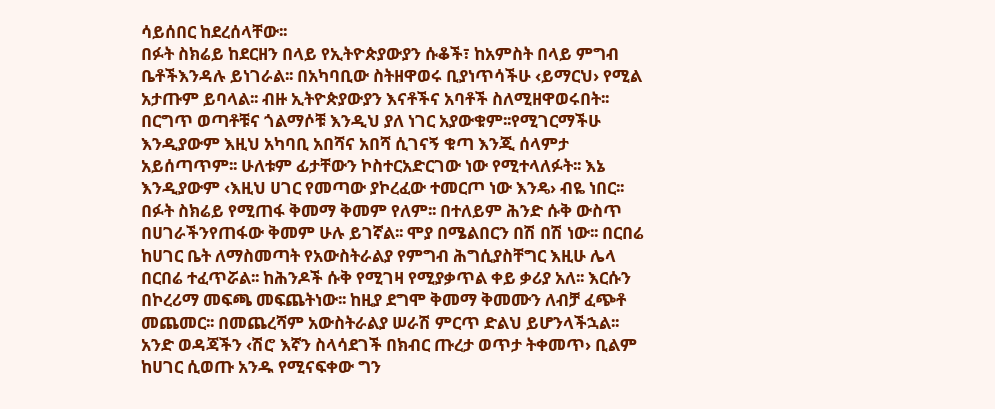ሳይሰበር ከደረሰላቸው፡፡
በፉት ስክሬይ ከደርዘን በላይ የኢትዮጵያውያን ሱቆች፣ ከአምስት በላይ ምግብ ቤቶችእንዳሉ ይነገራል፡፡ በአካባቢው ስትዘዋወሩ ቢያነጥሳችሁ ‹ይማርህ› የሚል አታጡም ይባላል፡፡ ብዙ ኢትዮጵያውያን እናቶችና አባቶች ስለሚዘዋወሩበት፡፡ በርግጥ ወጣቶቹና ጎልማሶቹ እንዲህ ያለ ነገር አያውቁም፡፡የሚገርማችሁ እንዲያውም እዚህ አካባቢ አበሻና አበሻ ሲገናኝ ቁጣ እንጂ ሰላምታ አይሰጣጥም፡፡ ሁለቱም ፊታቸውን ኮስተርአድርገው ነው የሚተላለፉት፡፡ እኔ እንዲያውም ‹እዚህ ሀገር የመጣው ያኮረፈው ተመርጦ ነው እንዴ› ብዬ ነበር፡፡
በፉት ስክሬይ የሚጠፋ ቅመማ ቅመም የለም፡፡ በተለይም ሕንድ ሱቅ ውስጥ በሀገራችንየጠፋው ቅመም ሁሉ ይገኛል፡፡ ሞያ በሜልበርን በሽ በሽ ነው፡፡ በርበሬ ከሀገር ቤት ለማስመጣት የአውስትራልያ የምግብ ሕግሲያስቸግር እዚሁ ሌላ በርበሬ ተፈጥሯል፡፡ ከሕንዶች ሱቅ የሚገዛ የሚያቃጥል ቀይ ቃሪያ አለ፡፡ እርሱን በኮረሪማ መፍጫ መፍጨትነው፡፡ ከዚያ ደግሞ ቅመማ ቅመሙን ለብቻ ፈጭቶ መጨመር፡፡ በመጨረሻም አውስትራልያ ሠራሽ ምርጥ ድልህ ይሆንላችኋል፡፡
አንድ ወዳጃችን ‹ሽሮ እኛን ስላሳደገች በክብር ጡረታ ወጥታ ትቀመጥ› ቢልም ከሀገር ሲወጡ አንዱ የሚናፍቀው ግን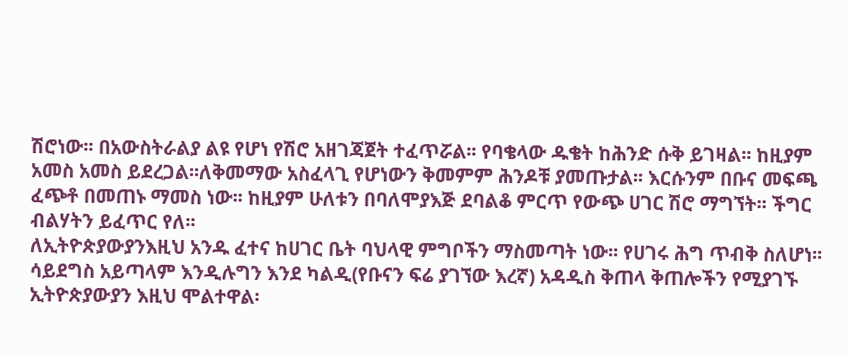ሽሮነው፡፡ በአውስትራልያ ልዩ የሆነ የሽሮ አዘገጃጀት ተፈጥሯል፡፡ የባቄላው ዱቄት ከሕንድ ሱቅ ይገዛል፡፡ ከዚያም አመስ አመስ ይደረጋል፡፡ለቅመማው አስፈላጊ የሆነውን ቅመምም ሕንዶቹ ያመጡታል፡፡ እርሱንም በቡና መፍጫ ፈጭቶ በመጠኑ ማመስ ነው፡፡ ከዚያም ሁለቱን በባለሞያእጅ ደባልቆ ምርጥ የውጭ ሀገር ሽሮ ማግኘት፡፡ ችግር ብልሃትን ይፈጥር የለ፡፡
ለኢትዮጵያውያንእዚህ አንዱ ፈተና ከሀገር ቤት ባህላዊ ምግቦችን ማስመጣት ነው፡፡ የሀገሩ ሕግ ጥብቅ ስለሆነ፡፡ ሳይደግስ አይጣላም እንዲሉግን እንደ ካልዲ(የቡናን ፍሬ ያገኘው እረኛ) አዳዲስ ቅጠላ ቅጠሎችን የሚያገኙ ኢትዮጵያውያን እዚህ ሞልተዋል፡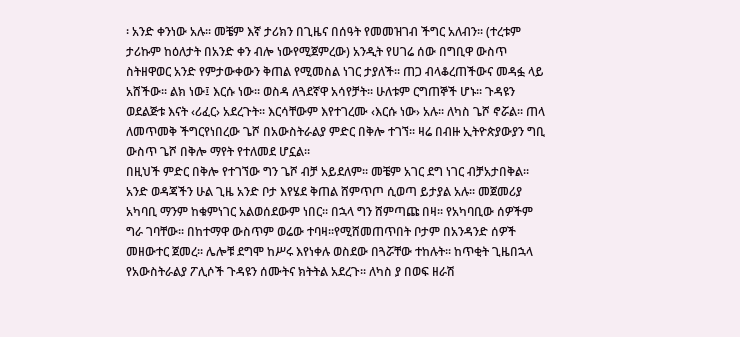፡ አንድ ቀንነው አሉ፡፡ መቼም እኛ ታሪክን በጊዜና በሰዓት የመመዝገብ ችግር አለብን፡፡ (ተረቱም ታሪኩም ከዕለታት በአንድ ቀን ብሎ ነውየሚጀምረው) አንዲት የሀገሬ ሰው በግቢዋ ውስጥ ስትዘዋወር አንድ የምታውቀውን ቅጠል የሚመስል ነገር ታያለች፡፡ ጠጋ ብላቆረጠችውና መዳፏ ላይ አሸችው፡፡ ልክ ነው፤ እርሱ ነው፡፡ ወስዳ ለጓደኛዋ አሳየቻት፡፡ ሁለቱም ርግጠኞች ሆኑ፡፡ ጉዳዩን ወደልጅቱ እናት ‹ሪፈር› አደረጉት፡፡ እርሳቸውም እየተገረሙ ‹እርሱ ነው› አሉ፡፡ ለካስ ጌሾ ኖሯል፡፡ ጠላ ለመጥመቅ ችግርየነበረው ጌሾ በአውስትራልያ ምድር በቅሎ ተገኘ፡፡ ዛሬ በብዙ ኢትዮጵያውያን ግቢ ውስጥ ጌሾ በቅሎ ማየት የተለመደ ሆኗል፡፡
በዚህች ምድር በቅሎ የተገኘው ግን ጌሾ ብቻ አይደለም፡፡ መቼም አገር ደግ ነገር ብቻአታበቅል፡፡ አንድ ወዳጃችን ሁል ጊዜ አንድ ቦታ እየሄደ ቅጠል ሸምጥጦ ሲወጣ ይታያል አሉ፡፡ መጀመሪያ አካባቢ ማንም ከቁምነገር አልወሰደውም ነበር፡፡ በኋላ ግን ሸምጣጩ በዛ፡፡ የአካባቢው ሰዎችም ግራ ገባቸው፡፡ በከተማዋ ውስጥም ወሬው ተባዛ፡፡የሚሸመጠጥበት ቦታም በአንዳንድ ሰዎች መዘውተር ጀመረ፡፡ ሌሎቹ ደግሞ ከሥሩ እየነቀሉ ወስደው በጓሯቸው ተከሉት፡፡ ከጥቂት ጊዜበኋላ የአውስትራልያ ፖሊሶች ጉዳዩን ሰሙትና ክትትል አደረጉ፡፡ ለካስ ያ በወፍ ዘራሽ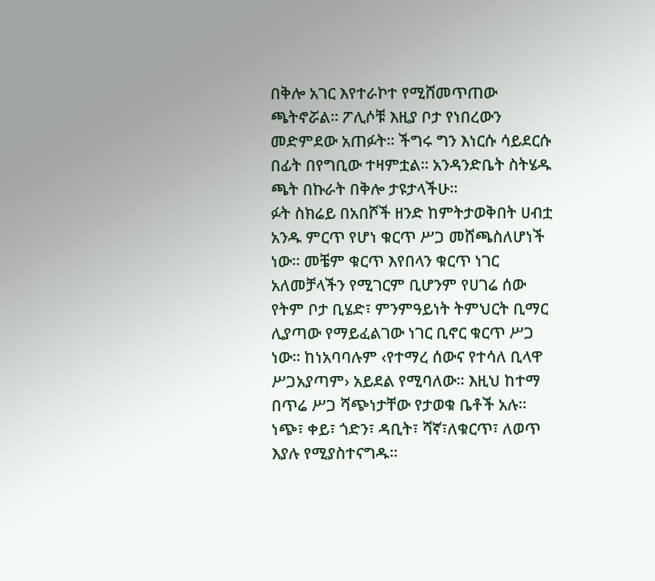በቅሎ አገር እየተራኮተ የሚሸመጥጠው ጫትኖሯል፡፡ ፖሊሶቹ እዚያ ቦታ የነበረውን መድምደው አጠፉት፡፡ ችግሩ ግን እነርሱ ሳይደርሱ በፊት በየግቢው ተዛምቷል፡፡ አንዳንድቤት ስትሄዱ ጫት በኩራት በቅሎ ታዩታላችሁ፡፡
ፉት ስክሬይ በአበሾች ዘንድ ከምትታወቅበት ሀብቷ አንዱ ምርጥ የሆነ ቁርጥ ሥጋ መሸጫስለሆነች ነው፡፡ መቼም ቁርጥ እየበላን ቁርጥ ነገር አለመቻላችን የሚገርም ቢሆንም የሀገሬ ሰው የትም ቦታ ቢሄድ፣ ምንምዓይነት ትምህርት ቢማር ሊያጣው የማይፈልገው ነገር ቢኖር ቁርጥ ሥጋ ነው፡፡ ከነአባባሉም ‹የተማረ ሰውና የተሳለ ቢላዋ ሥጋአያጣም› አይደል የሚባለው፡፡ እዚህ ከተማ በጥሬ ሥጋ ሻጭነታቸው የታወቁ ቤቶች አሉ፡፡ ነጭ፣ ቀይ፣ ጎድን፣ ዳቢት፣ ሻኛ፣ለቁርጥ፣ ለወጥ እያሉ የሚያስተናግዱ፡፡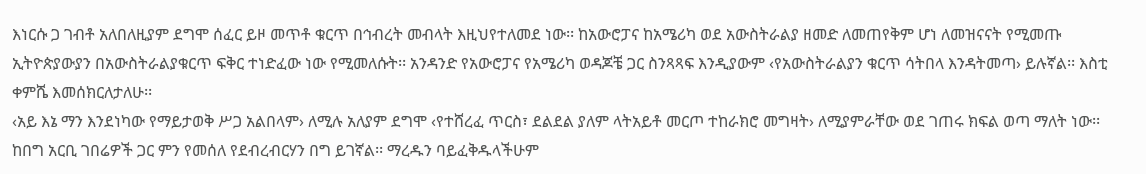እነርሱ ጋ ገብቶ አለበለዚያም ደግሞ ሰፈር ይዞ መጥቶ ቁርጥ በኅብረት መብላት እዚህየተለመደ ነው፡፡ ከአውሮፓና ከአሜሪካ ወደ አውስትራልያ ዘመድ ለመጠየቅም ሆነ ለመዝናናት የሚመጡ ኢትዮጵያውያን በአውስትራልያቁርጥ ፍቅር ተነድፈው ነው የሚመለሱት፡፡ አንዳንድ የአውሮፓና የአሜሪካ ወዳጆቼ ጋር ስንጻጻፍ እንዲያውም ‹የአውስትራልያን ቁርጥ ሳትበላ እንዳትመጣ› ይሉኛል፡፡ እስቲ ቀምሼ እመሰክርለታለሁ፡፡
‹አይ እኔ ማን እንደነካው የማይታወቅ ሥጋ አልበላም› ለሚሉ አለያም ደግሞ ‹የተሸረፈ ጥርስ፣ ደልደል ያለም ላትአይቶ መርጦ ተከራክሮ መግዛት› ለሚያምራቸው ወደ ገጠሩ ክፍል ወጣ ማለት ነው፡፡ ከበግ አርቢ ገበሬዎች ጋር ምን የመሰለ የደብረብርሃን በግ ይገኛል፡፡ ማረዱን ባይፈቅዱላችሁም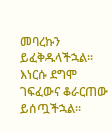መባረኩን ይፈቅዱላችኋል፡፡ እነርሱ ደግሞ ገፍፈውና ቆራርጠው ይሰጧችኋል፡፡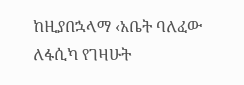ከዚያበኋላማ ‹አቤት ባለፈው ለፋሲካ የገዛሁት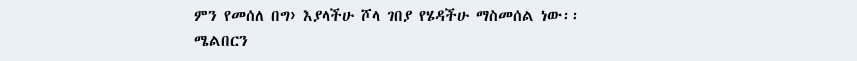ምን የመሰለ በግ› እያላችሁ ሾላ ገበያ የሄዳችሁ ማስመሰል ነው፡፡
ሜልበርን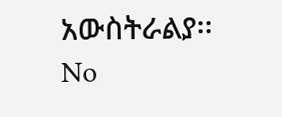አውስትራልያ፡፡
No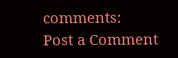comments:
Post a Comment